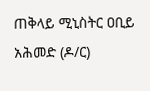ጠቅላይ ሚኒስትር ዐቢይ አሕመድ (ዶ/ር)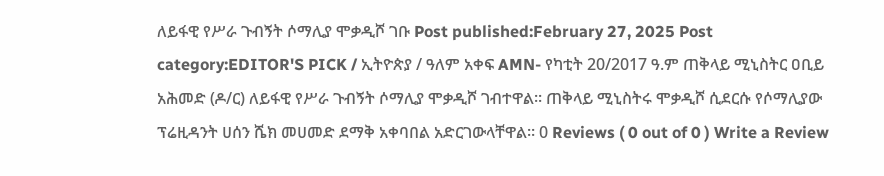ለይፋዊ የሥራ ጉብኝት ሶማሊያ ሞቃዲሾ ገቡ Post published:February 27, 2025 Post category:EDITOR'S PICK / ኢትዮጵያ / ዓለም አቀፍ AMN- የካቲት 20/2017 ዓ.ም ጠቅላይ ሚኒስትር ዐቢይ አሕመድ (ዶ/ር) ለይፋዊ የሥራ ጉብኝት ሶማሊያ ሞቃዲሾ ገብተዋል፡፡ ጠቅላይ ሚኒስትሩ ሞቃዲሾ ሲደርሱ የሶማሊያው ፕሬዚዳንት ሀሰን ሼክ መሀመድ ደማቅ አቀባበል አድርገውላቸዋል። 0 Reviews ( 0 out of 0 ) Write a Review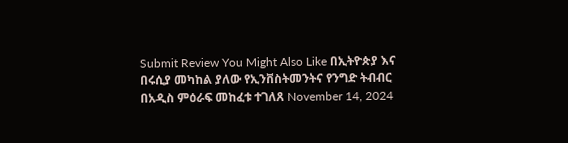Submit Review You Might Also Like በኢትዮጵያ እና በሩሲያ መካከል ያለው የኢንቨስትመንትና የንግድ ትብብር በአዲስ ምዕራፍ መከፈቱ ተገለጸ November 14, 2024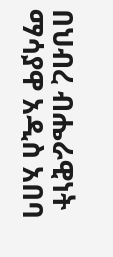በህብረ ብሔራዊነት ማሳያዋ አዲስ አበባ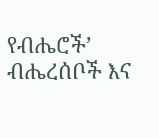የብሔሮች’ ብሔረሰቦች እና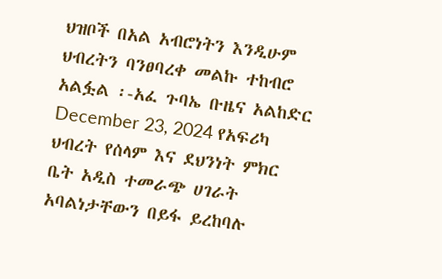ህዝቦች በአል አብሮነትን እንዲሁም ህብረትን ባንፀባረቀ መልኩ ተከብሮ አልፏል ፡-አፈ ጉባኤ ቡዜና አልከድር December 23, 2024 የአፍሪካ ህብረት የሰላም እና ደህንነት ምክር ቤት አዲስ ተመራጭ ሀገራት አባልነታቸውን በይፋ ይረከባሉ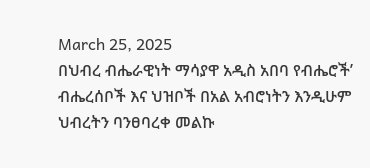March 25, 2025
በህብረ ብሔራዊነት ማሳያዋ አዲስ አበባ የብሔሮች’ ብሔረሰቦች እና ህዝቦች በአል አብሮነትን እንዲሁም ህብረትን ባንፀባረቀ መልኩ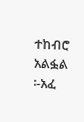ተከብሮ አልፏል ፡-አፈ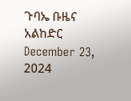ጉባኤ ቡዜና አልከድር December 23, 2024